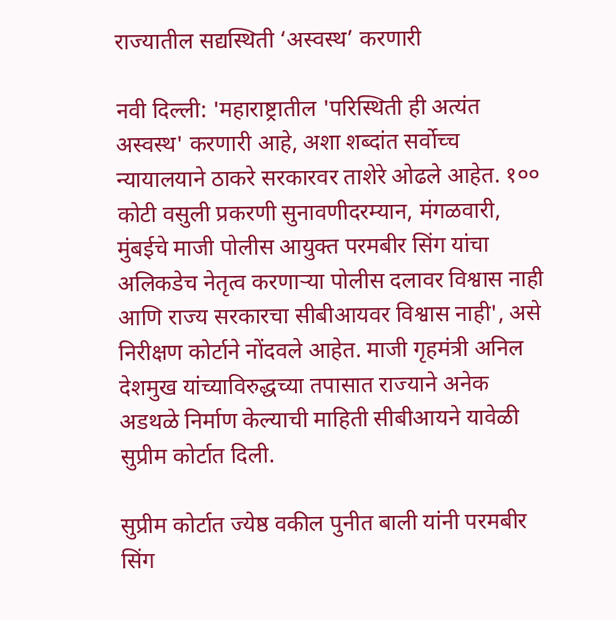राज्यातील सद्यस्थिती ‘अस्वस्थ’ करणारी

नवी दिल्ली: 'महाराष्ट्रातील 'परिस्थिती ही अत्यंत अस्वस्थ' करणारी आहे, अशा शब्दांत सर्वोच्च न्यायालयाने ठाकरे सरकारवर ताशेरे ओढले आहेत. १०० कोटी वसुली प्रकरणी सुनावणीदरम्यान, मंगळवारी, मुंबईचे माजी पोलीस आयुक्त परमबीर सिंग यांचा अलिकडेच नेतृत्व करणाऱ्या पोलीस दलावर विश्वास नाही आणि राज्य सरकारचा सीबीआयवर विश्वास नाही', असे निरीक्षण कोर्टाने नोंदवले आहेत. माजी गृहमंत्री अनिल देशमुख यांच्याविरुद्धच्या तपासात राज्याने अनेक अडथळे निर्माण केल्याची माहिती सीबीआयने यावेळी सुप्रीम कोर्टात दिली.

सुप्रीम कोर्टात ज्येष्ठ वकील पुनीत बाली यांनी परमबीर सिंग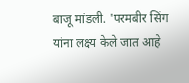बाजू मांडली. 'परमबीर सिंग यांना लक्ष्य केले जात आहे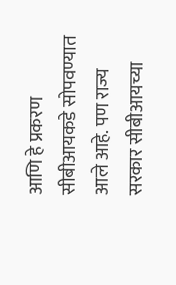आणि हे प्रकरण सीबीआयकडे सोपवण्यात आले आहे. पण राज्य सरकार सीबीआयच्या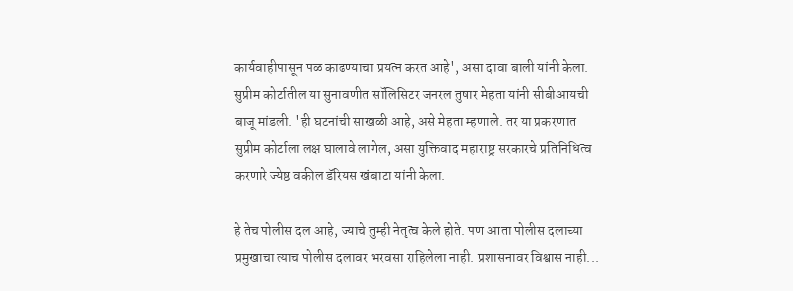कार्यवाहीपासून पळ काढण्याचा प्रयत्न करत आहे', असा दावा बाली यांनी केला. सुप्रीम कोर्टातील या सुनावणीत सॉलिसिटर जनरल तुषार मेहता यांनी सीबीआयची बाजू मांडली. 'ही घटनांची साखळी आहे, असे मेहता म्हणाले. तर या प्रकरणात सुप्रीम कोर्टाला लक्ष घालावे लागेल, असा युक्तिवाद महाराष्ट्र सरकारचे प्रतिनिधित्व करणारे ज्येष्ठ वकील डॅरियस खंबाटा यांनी केला.

हे तेच पोलीस दल आहे, ज्याचे तुम्ही नेतृत्व केले होते. पण आता पोलीस दलाच्या प्रमुखाचा त्याच पोलीस दलावर भरवसा राहिलेला नाही. प्रशासनावर विश्वास नाही...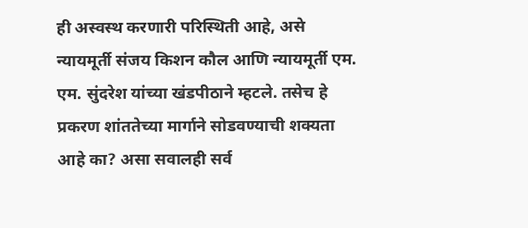ही अस्वस्थ करणारी परिस्थिती आहे, असे न्यायमूर्ती संजय किशन कौल आणि न्यायमूर्ती एम. एम. सुंदरेश यांच्या खंडपीठाने म्हटले. तसेच हे प्रकरण शांततेच्या मार्गाने सोडवण्याची शक्यता आहे का? असा सवालही सर्व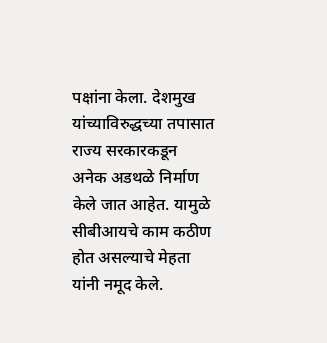पक्षांना केला. देशमुख यांच्याविरुद्धच्या तपासात राज्य सरकारकडून अनेक अडथळे निर्माण केले जात आहेत. यामुळे सीबीआयचे काम कठीण होत असल्याचे मेहता यांनी नमूद केले.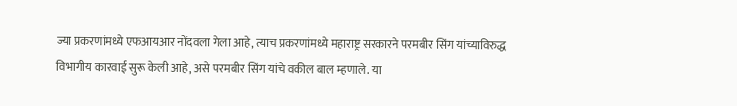ज्या प्रकरणांमध्ये एफआयआर नोंदवला गेला आहे, त्याच प्रकरणांमध्ये महाराष्ट्र सरकारने परमबीर सिंग यांच्याविरुद्ध विभागीय कारवाई सुरू केली आहे, असे परमबीर सिंग यांचे वकील बाल म्हणाले. या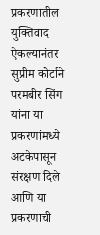प्रकरणातील युक्तिवाद ऐकल्यानंतर सुप्रीम कोर्टाने परमबीर सिंग यांना या प्रकरणांमध्ये अटकेपासून संरक्षण दिले आणि या प्रकरणाची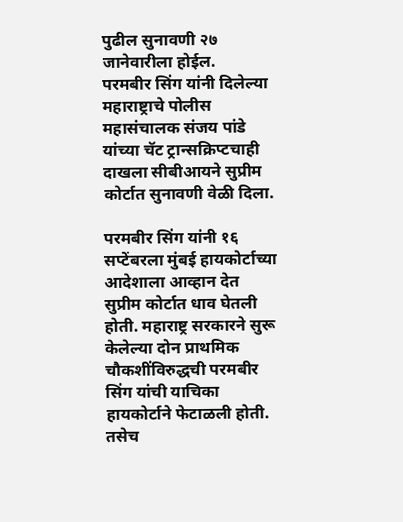पुढील सुनावणी २७ जानेवारीला होईल.
परमबीर सिंग यांनी दिलेल्या महाराष्ट्राचे पोलीस महासंचालक संजय पांडे यांच्या चॅट ट्रान्सक्रिप्टचाही दाखला सीबीआयने सुप्रीम कोर्टात सुनावणी वेळी दिला.

परमबीर सिंग यांनी १६ सप्टेंबरला मुंबई हायकोर्टाच्या आदेशाला आव्हान देत सुप्रीम कोर्टात धाव घेतली होती. महाराष्ट्र सरकारने सुरू केलेल्या दोन प्राथमिक चौकशींविरुद्धची परमबीर सिंग यांची याचिका हायकोर्टाने फेटाळली होती. तसेच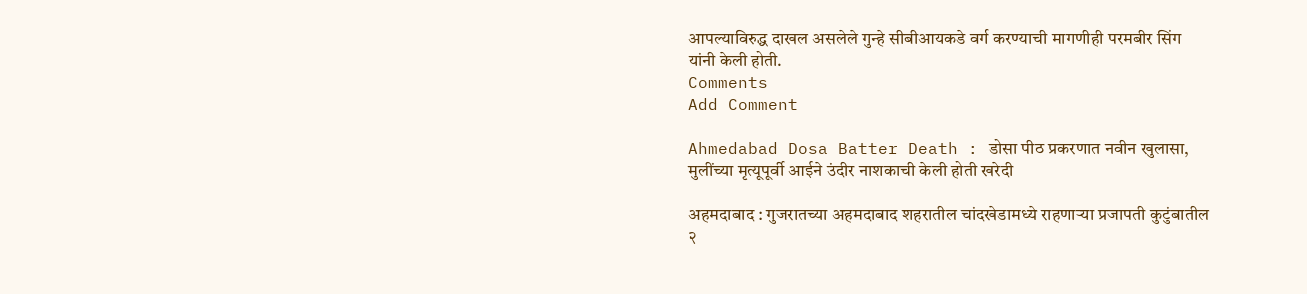आपल्याविरुद्ध दाखल असलेले गुन्हे सीबीआयकडे वर्ग करण्याची मागणीही परमबीर सिंग यांनी केली होती.
Comments
Add Comment

Ahmedabad Dosa Batter Death : डोसा पीठ प्रकरणात नवीन खुलासा, मुलींच्या मृत्यूपूर्वी आईने उंदीर नाशकाची केली होती खरेदी

अहमदाबाद : गुजरातच्या अहमदाबाद शहरातील चांदखेडामध्ये राहणाऱ्या प्रजापती कुटुंबातील २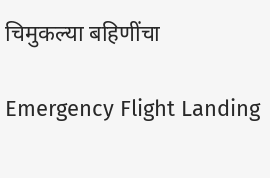चिमुकल्या बहिणींचा

Emergency Flight Landing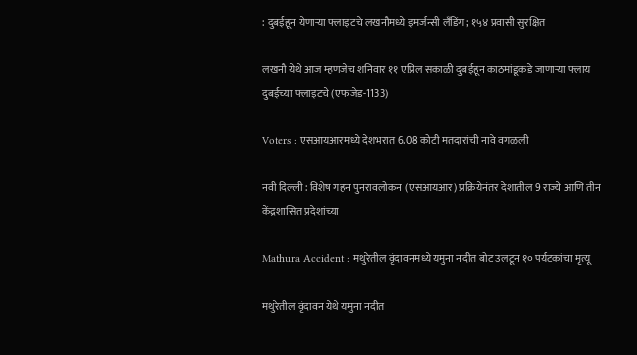: दुबईहून येणाऱ्या फ्लाइटचे लखनौमध्ये इमर्जन्सी लँडिंग; १५४ प्रवासी सुरक्षित

लखनौ येथे आज म्हणजेच शनिवार ११ एप्रिल सकाळी दुबईहून काठमांडूकडे जाणाऱ्या फ्लाय दुबईच्या फ्लाइटचे (एफजेड-1133)

Voters : एसआयआरमध्ये देशभरात 6.08 कोटी मतदारांची नावे वगळली

नवी दिल्ली : विशेष गहन पुनरावलोकन (एसआयआर) प्रक्रियेनंतर देशातील 9 राज्ये आणि तीन केंद्रशासित प्रदेशांच्या

Mathura Accident : मथुरेतील वृंदावनमध्ये यमुना नदीत बोट उलटून १० पर्यटकांचा मृत्यू

मथुरेतील वृंदावन येथे यमुना नदीत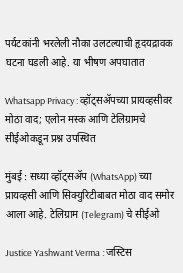पर्यटकांनी भरलेली नौका उलटल्याची हृदयद्रावक घटना घडली आहे. या भीषण अपघातात

Whatsapp Privacy : व्हॉट्सॲपच्या प्रायव्हसीवर मोठा वाद; एलोन मस्क आणि टेलिग्रामचे सीईओकडून प्रश्न उपस्थित

मुंबई : सध्या व्हॉट्सॲप (WhatsApp) च्या प्रायव्हसी आणि सिक्युरिटीबाबत मोठा वाद समोर आला आहे. टेलिग्राम (Telegram) चे सीईओ

Justice Yashwant Verma : जस्टिस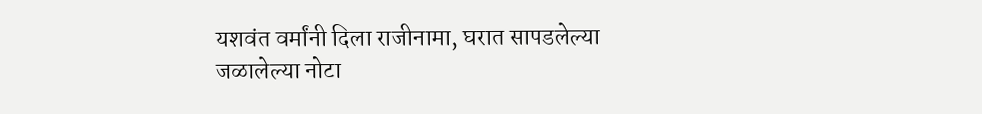यशवंत वर्मांनी दिला राजीनामा, घरात सापडलेल्या जळालेल्या नोटा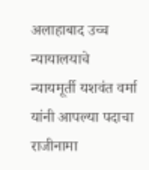अलाहाबाद उच्च न्यायालयाचे न्यायमूर्ती यशवंत वर्मा यांनी आपल्या पदाचा राजीनामा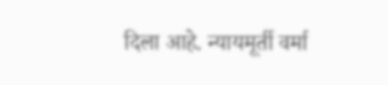दिला आहे. न्यायमूर्ती वर्मा